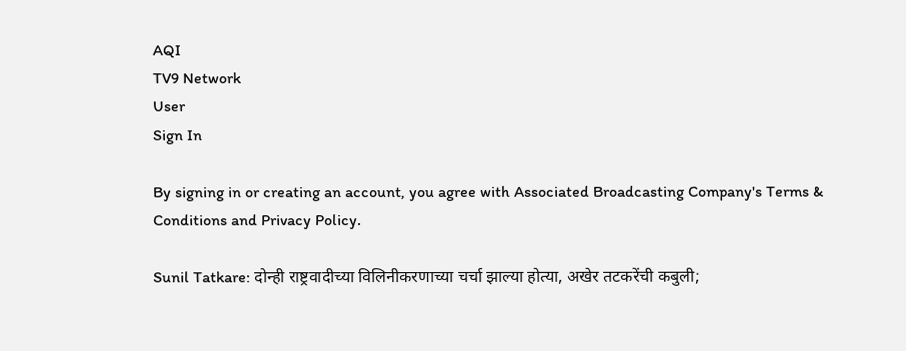AQI
TV9 Network
User
Sign In

By signing in or creating an account, you agree with Associated Broadcasting Company's Terms & Conditions and Privacy Policy.

Sunil Tatkare: दोन्ही राष्ट्रवादीच्या विलिनीकरणाच्या चर्चा झाल्या होत्या, अखेर तटकरेंची कबुली;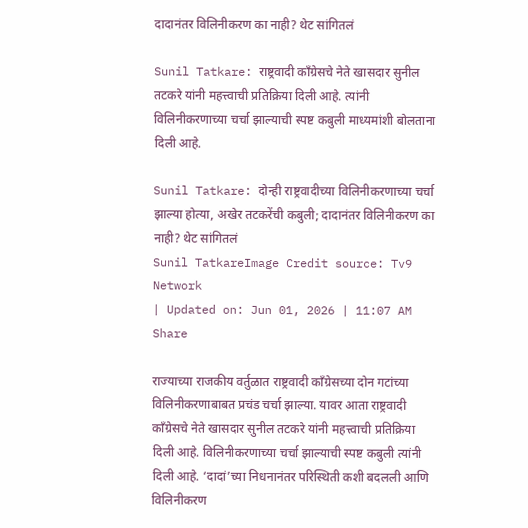दादानंतर विलिनीकरण का नाही? थेट सांगितलं

Sunil Tatkare: राष्ट्रवादी काँग्रेसचे नेते खासदार सुनील तटकरे यांनी महत्त्वाची प्रतिक्रिया दिली आहे. त्यांनी विलिनीकरणाच्या चर्चा झाल्याची स्पष्ट कबुली माध्यमांशी बोलताना दिली आहे.

Sunil Tatkare: दोन्ही राष्ट्रवादीच्या विलिनीकरणाच्या चर्चा झाल्या होत्या, अखेर तटकरेंची कबुली; दादानंतर विलिनीकरण का नाही? थेट सांगितलं
Sunil TatkareImage Credit source: Tv9 Network
| Updated on: Jun 01, 2026 | 11:07 AM
Share

राज्याच्या राजकीय वर्तुळात राष्ट्रवादी काँग्रेसच्या दोन गटांच्या विलिनीकरणाबाबत प्रचंड चर्चा झाल्या. यावर आता राष्ट्रवादी काँग्रेसचे नेते खासदार सुनील तटकरे यांनी महत्त्वाची प्रतिक्रिया दिली आहे. विलिनीकरणाच्या चर्चा झाल्याची स्पष्ट कबुली त्यांनी दिली आहे. ‘दादां’च्या निधनानंतर परिस्थिती कशी बदलली आणि विलिनीकरण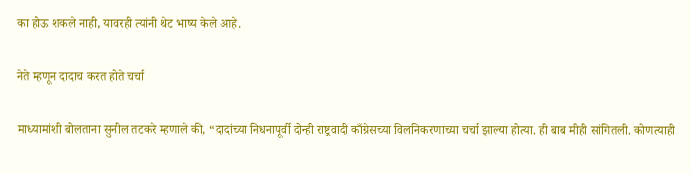का होऊ शकले नाही, यावरही त्यांनी थेट भाष्य केले आहे.

नेते म्हणून दादाच करत होते चर्चा

माध्यामांशी बोलताना सुनील तटकरे म्हणाले की, “दादांच्या निधनापूर्वी दोन्ही राष्ट्रवादी काँग्रेसच्या विलनिकरणाच्या चर्चा झाल्या होत्या. ही बाब मीही सांगितली. कोणत्याही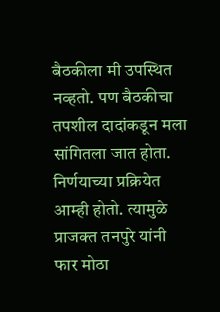बैठकीला मी उपस्थित नव्हतो. पण बैठकीचा तपशील दादांकडून मला सांगितला जात होता. निर्णयाच्या प्रक्रियेत आम्ही होतो. त्यामुळे प्राजक्त तनपुरे यांनी फार मोठा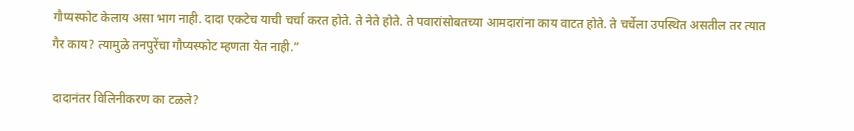गौप्यस्फोट केलाय असा भाग नाही. दादा एकटेच याची चर्चा करत होते. ते नेते होते. ते पवारांसोबतच्या आमदारांना काय वाटत होते. ते चर्चेला उपस्थित असतील तर त्यात गैर काय? त्यामुळे तनपुरेंचा गौप्यस्फोट म्हणता येत नाही.”

दादानंतर विलिनीकरण का टळले?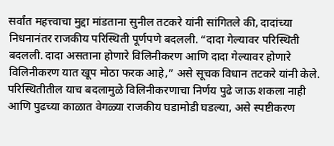सर्वांत महत्त्वाचा मुद्दा मांडताना सुनील तटकरे यांनी सांगितले की, दादांच्या निधनानंतर राजकीय परिस्थिती पूर्णपणे बदलली. “दादा गेल्यावर परिस्थिती बदलली. दादा असताना होणारे विलिनीकरण आणि दादा गेल्यावर होणारे विलिनीकरण यात खूप मोठा फरक आहे,” असे सूचक विधान तटकरे यांनी केले. परिस्थितीतील याच बदलामुळे विलिनीकरणाचा निर्णय पुढे जाऊ शकला नाही आणि पुढच्या काळात वेगळ्या राजकीय घडामोडी घडल्या, असे स्पष्टीकरण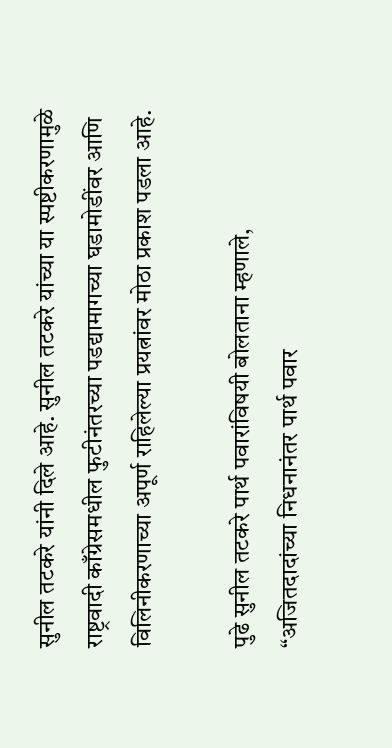सुनील तटकरे यांनी दिले आहे. सुनील तटकरे यांच्या या स्पष्टीकरणामुळे राष्ट्रवादी काँग्रेसमधील फुटीनंतरच्या पडद्यामागच्या घडामोडींवर आणि विलिनीकरणाच्या अपूर्ण राहिलेल्या प्रयत्नांवर मोठा प्रकाश पडला आहे.

पुढे सुनील तटकरे पार्थ पवारांविषयी बोलताना म्हणाले, “अजितदादांच्या निधनानंतर पार्थ पवार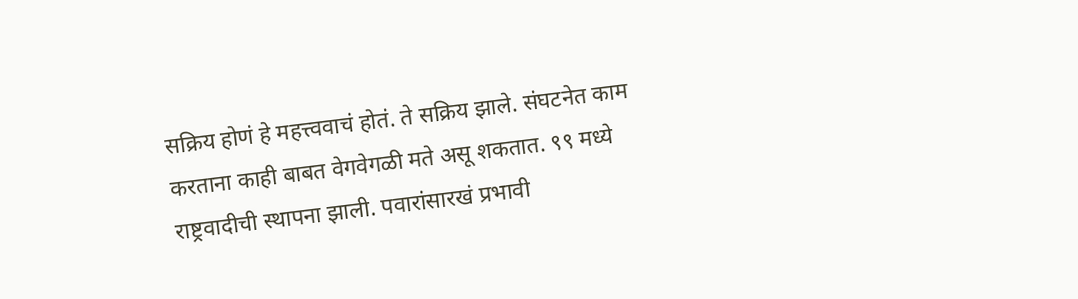सक्रिय होणं हे महत्त्ववाचं होतं. ते सक्रिय झाले. संघटनेत काम करताना काही बाबत वेगवेगळी मते असू शकतात. ९९ मध्ये राष्ट्रवादीची स्थापना झाली. पवारांसारखं प्रभावी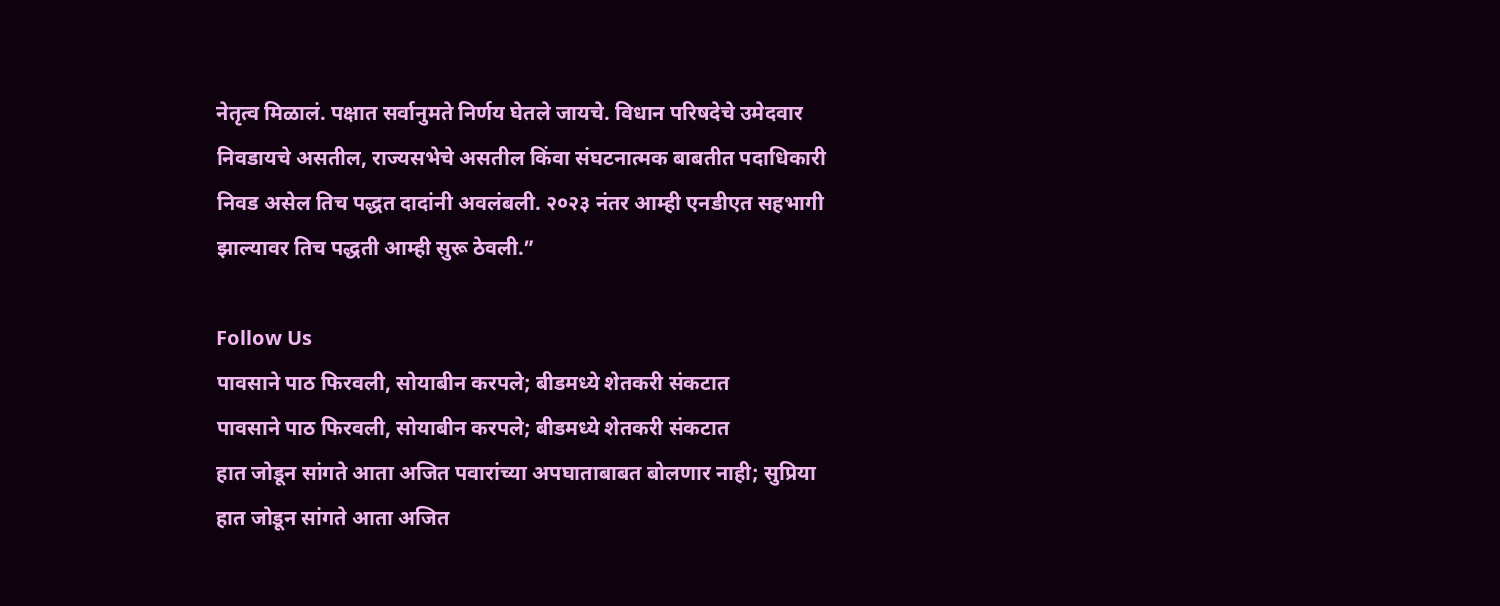नेतृत्व मिळालं. पक्षात सर्वानुमते निर्णय घेतले जायचे. विधान परिषदेचे उमेदवार निवडायचे असतील, राज्यसभेचे असतील किंवा संघटनात्मक बाबतीत पदाधिकारी निवड असेल तिच पद्धत दादांनी अवलंबली. २०२३ नंतर आम्ही एनडीएत सहभागी झाल्यावर तिच पद्धती आम्ही सुरू ठेवली.”

Follow Us
पावसाने पाठ फिरवली, सोयाबीन करपले; बीडमध्ये शेतकरी संकटात
पावसाने पाठ फिरवली, सोयाबीन करपले; बीडमध्ये शेतकरी संकटात
हात जोडून सांगते आता अजित पवारांच्या अपघाताबाबत बोलणार नाही; सुप्रिया
हात जोडून सांगते आता अजित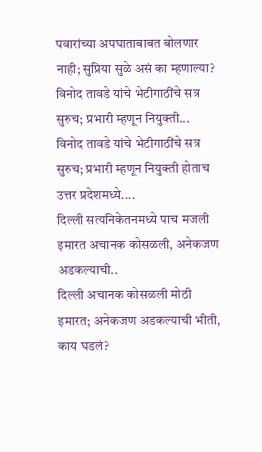पवारांच्या अपघाताबाबत बोलणार नाही; सुप्रिया सुळे असं का म्हणाल्या?
विनोद तावडे यांचे भेटीगाठींचे सत्र सुरुच; प्रभारी म्हणून नियुक्ती...
विनोद तावडे यांचे भेटीगाठींचे सत्र सुरुच; प्रभारी म्हणून नियुक्ती होताच उत्तर प्रदेशमध्ये....
दिल्ली सत्यनिकेतनमध्ये पाच मजली इमारत अचानक कोसळली, अनेकजण अडकल्याची..
दिल्ली अचानक कोसळली मोठी इमारत; अनेकजण अडकल्याची भीती, काय घडलं?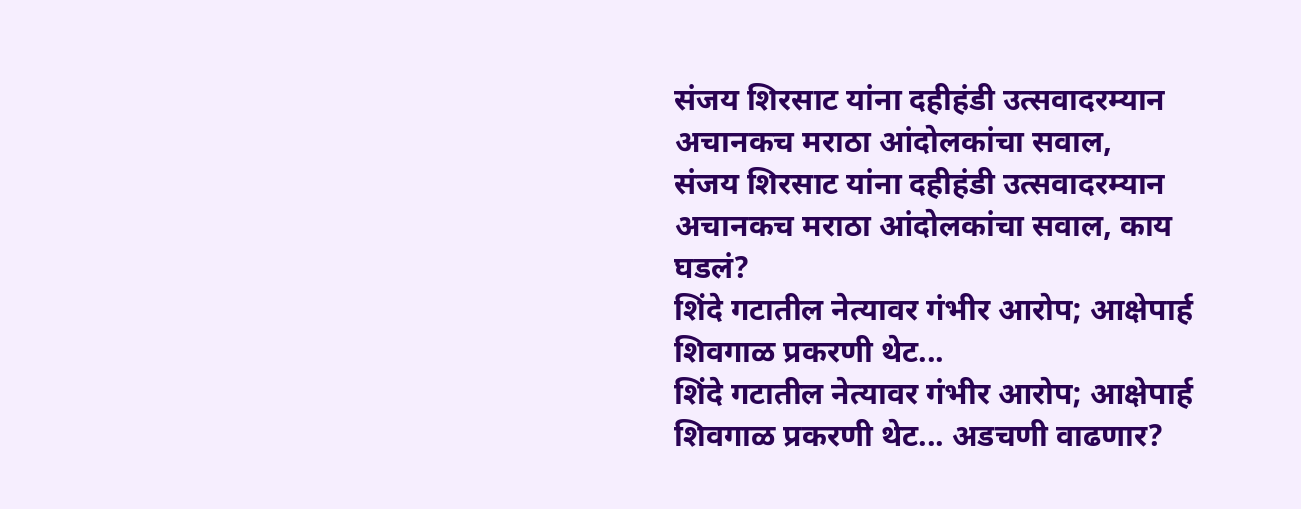संजय शिरसाट यांना दहीहंडी उत्सवादरम्यान अचानकच मराठा आंदोलकांचा सवाल,
संजय शिरसाट यांना दहीहंडी उत्सवादरम्यान अचानकच मराठा आंदोलकांचा सवाल, काय घडलं?
शिंदे गटातील नेत्यावर गंभीर आरोप; आक्षेपार्ह शिवगाळ प्रकरणी थेट...
शिंदे गटातील नेत्यावर गंभीर आरोप; आक्षेपार्ह शिवगाळ प्रकरणी थेट... अडचणी वाढणार?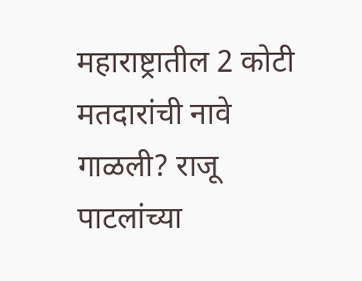महाराष्ट्रातील 2 कोटी मतदारांची नावे गाळली? राजू पाटलांच्या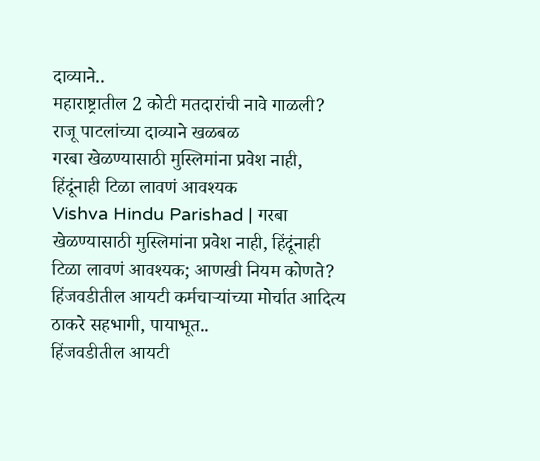दाव्याने..
महाराष्ट्रातील 2 कोटी मतदारांची नावे गाळली? राजू पाटलांच्या दाव्याने खळबळ
गरबा खेळण्यासाठी मुस्लिमांना प्रवेश नाही, हिंदूंनाही टिळा लावणं आवश्यक
Vishva Hindu Parishad | गरबा खेळण्यासाठी मुस्लिमांना प्रवेश नाही, हिंदूंनाही टिळा लावणं आवश्यक; आणखी नियम कोणते?
हिंजवडीतील आयटी कर्मचाऱ्यांच्या मोर्चात आदित्य ठाकरे सहभागी, पायाभूत..
हिंजवडीतील आयटी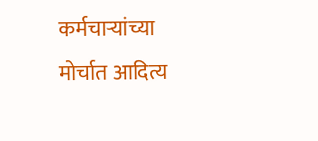कर्मचाऱ्यांच्या मोर्चात आदित्य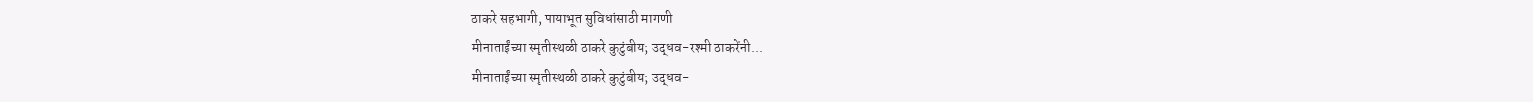ठाकरे सहभागी, पायाभूत सुविधांसाठी मागणी
मीनाताईंच्या स्मृतीस्थळी ठाकरे कुटुंबीय; उद्धव-रश्मी ठाकरेंनी...
मीनाताईंच्या स्मृतीस्थळी ठाकरे कुटुंबीय; उद्धव-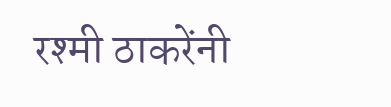रश्मी ठाकरेंनी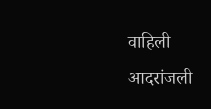वाहिली आदरांजली